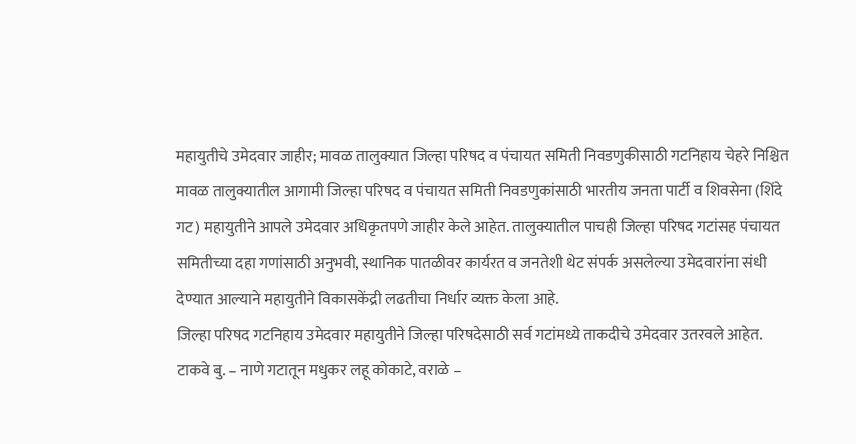महायुतीचे उमेदवार जाहीर; मावळ तालुक्यात जिल्हा परिषद व पंचायत समिती निवडणुकीसाठी गटनिहाय चेहरे निश्चित
मावळ तालुक्यातील आगामी जिल्हा परिषद व पंचायत समिती निवडणुकांसाठी भारतीय जनता पार्टी व शिवसेना (शिंदे गट) महायुतीने आपले उमेदवार अधिकृतपणे जाहीर केले आहेत. तालुक्यातील पाचही जिल्हा परिषद गटांसह पंचायत समितीच्या दहा गणांसाठी अनुभवी, स्थानिक पातळीवर कार्यरत व जनतेशी थेट संपर्क असलेल्या उमेदवारांना संधी देण्यात आल्याने महायुतीने विकासकेंद्री लढतीचा निर्धार व्यक्त केला आहे.
जिल्हा परिषद गटनिहाय उमेदवार महायुतीने जिल्हा परिषदेसाठी सर्व गटांमध्ये ताकदीचे उमेदवार उतरवले आहेत.
टाकवे बु. – नाणे गटातून मधुकर लहू कोकाटे, वराळे –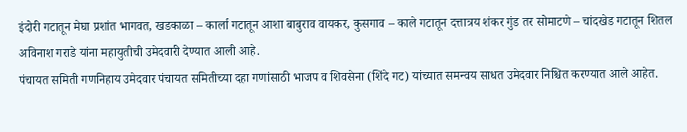इंदोरी गटातून मेघा प्रशांत भागवत, खडकाळा – कार्ला गटातून आशा बाबुराव वायकर, कुसगाव – काले गटातून दत्तात्रय शंकर गुंड तर सोमाटणे – चांदखेड गटातून शितल अविनाश गराडे यांना महायुतीची उमेदवारी देण्यात आली आहे.
पंचायत समिती गणनिहाय उमेदवार पंचायत समितीच्या दहा गणांसाठी भाजप व शिवसेना (शिंदे गट) यांच्यात समन्वय साधत उमेदवार निश्चित करण्यात आले आहेत.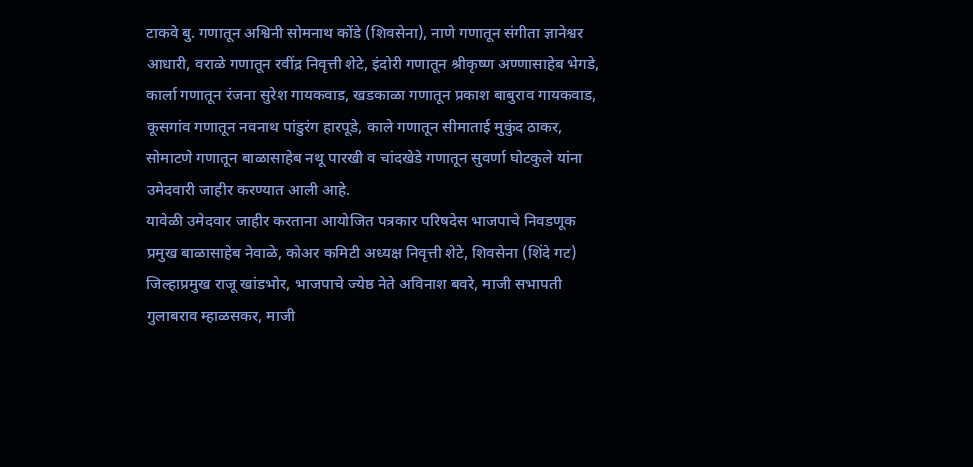टाकवे बु. गणातून अश्विनी सोमनाथ कोंडे (शिवसेना), नाणे गणातून संगीता ज्ञानेश्वर आधारी, वराळे गणातून रवींद्र निवृत्ती शेटे, इंदोरी गणातून श्रीकृष्ण अण्णासाहेब भेगडे, कार्ला गणातून रंजना सुरेश गायकवाड, खडकाळा गणातून प्रकाश बाबुराव गायकवाड, कूसगांव गणातून नवनाथ पांडुरंग हारपूडे, काले गणातून सीमाताई मुकुंद ठाकर, सोमाटणे गणातून बाळासाहेब नथू पारखी व चांदखेडे गणातून सुवर्णा घोटकुले यांना उमेदवारी जाहीर करण्यात आली आहे.
यावेळी उमेदवार जाहीर करताना आयोजित पत्रकार परिषदेस भाजपाचे निवडणूक प्रमुख बाळासाहेब नेवाळे, कोअर कमिटी अध्यक्ष निवृत्ती शेटे, शिवसेना (शिंदे गट) जिल्हाप्रमुख राजू खांडभोर, भाजपाचे ज्येष्ठ नेते अविनाश बवरे, माजी सभापती गुलाबराव म्हाळसकर, माजी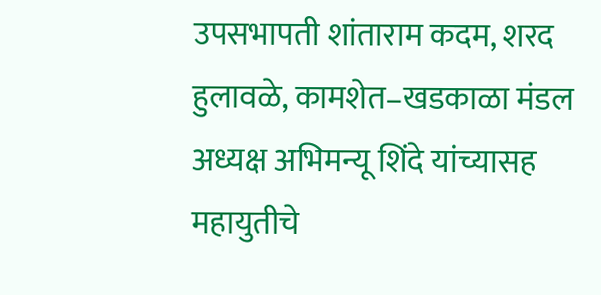उपसभापती शांताराम कदम, शरद हुलावळे, कामशेत–खडकाळा मंडल अध्यक्ष अभिमन्यू शिंदे यांच्यासह महायुतीचे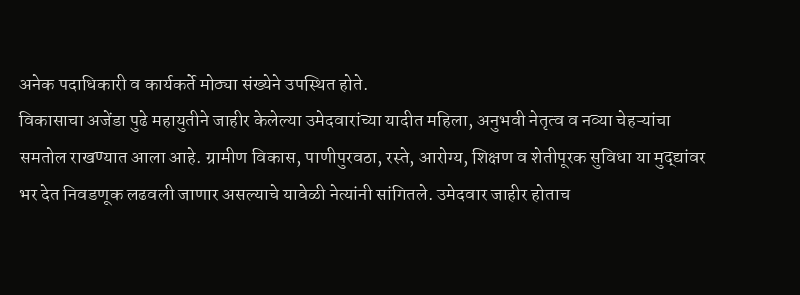अनेक पदाधिकारी व कार्यकर्ते मोठ्या संख्येने उपस्थित होते.
विकासाचा अजेंडा पुढे महायुतीने जाहीर केलेल्या उमेदवारांच्या यादीत महिला, अनुभवी नेतृत्व व नव्या चेहऱ्यांचा समतोल राखण्यात आला आहे. ग्रामीण विकास, पाणीपुरवठा, रस्ते, आरोग्य, शिक्षण व शेतीपूरक सुविधा या मुद्द्यांवर भर देत निवडणूक लढवली जाणार असल्याचे यावेळी नेत्यांनी सांगितले. उमेदवार जाहीर होताच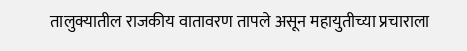तालुक्यातील राजकीय वातावरण तापले असून महायुतीच्या प्रचाराला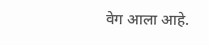वेग आला आहे.